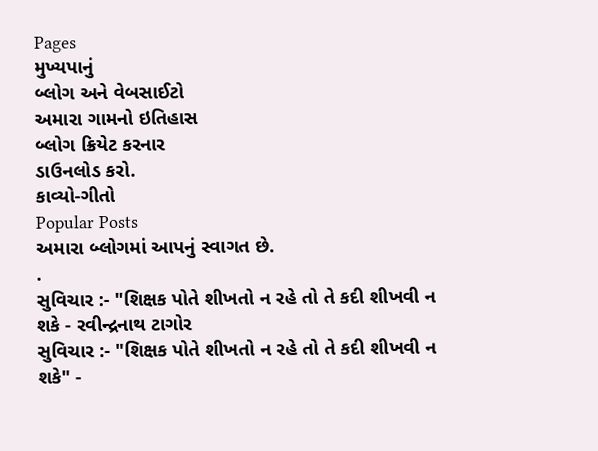Pages
મુખ્યપાનું
બ્લોગ અને વેબસાઈટો
અમારા ગામનો ઇતિહાસ
બ્લોગ ક્રિયેટ કરનાર
ડાઉનલોડ કરો.
કાવ્યો-ગીતો
Popular Posts
અમારા બ્લોગમાં આપનું સ્વાગત છે.
.
સુવિચાર :- "શિક્ષક પોતે શીખતો ન રહે તો તે કદી શીખવી ન શકે - રવીન્દ્રનાથ ટાગોર
સુવિચાર :- "શિક્ષક પોતે શીખતો ન રહે તો તે કદી શીખવી ન શકે" -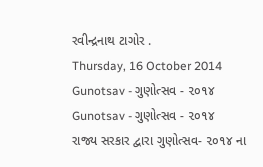રવીન્દ્રનાથ ટાગોર .
Thursday, 16 October 2014
Gunotsav - ગુણોત્સવ - ૨૦૧૪
Gunotsav - ગુણોત્સવ - ૨૦૧૪
રાજ્ય સરકાર દ્વારા ગુણોત્સવ- ૨૦૧૪ ના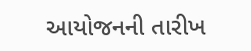આયોજનની તારીખ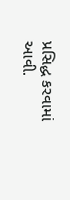પ્રસિદ્ધ કરવામાં આવી.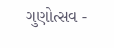ગુણોત્સવ -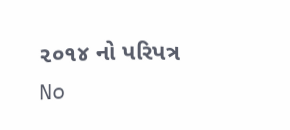૨૦૧૪ નો પરિપત્ર
No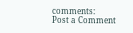comments:
Post a Comment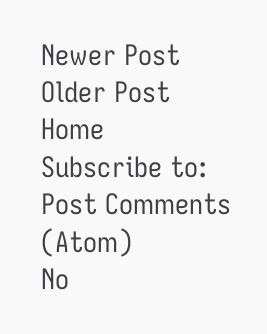Newer Post
Older Post
Home
Subscribe to:
Post Comments (Atom)
No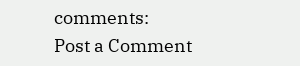comments:
Post a Comment